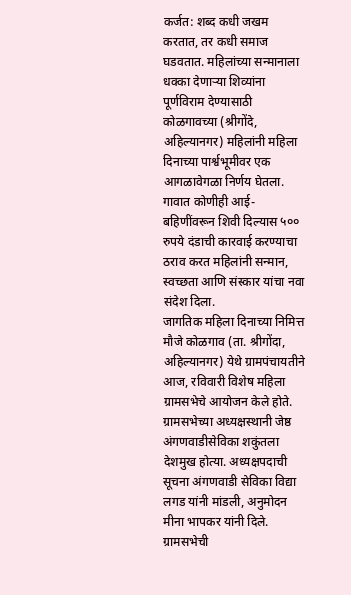कर्जत: शब्द कधी जखम करतात, तर कधी समाज घडवतात. महिलांच्या सन्मानाला धक्का देणाऱ्या शिव्यांना पूर्णविराम देण्यासाठी कोळगावच्या (श्रीगोंदे, अहिल्यानगर) महिलांनी महिला दिनाच्या पार्श्वभूमीवर एक आगळावेगळा निर्णय घेतला. गावात कोणीही आई-बहिणींवरून शिवी दिल्यास ५०० रुपये दंडाची कारवाई करण्याचा ठराव करत महिलांनी सन्मान, स्वच्छता आणि संस्कार यांचा नवा संदेश दिला.
जागतिक महिला दिनाच्या निमित्त मौजे कोळगाव (ता. श्रीगोंदा, अहिल्यानगर) येथे ग्रामपंचायतीने आज, रविवारी विशेष महिला ग्रामसभेचे आयोजन केले होते. ग्रामसभेच्या अध्यक्षस्थानी जेष्ठ अंगणवाडीसेविका शकुंतला देशमुख होत्या. अध्यक्षपदाची सूचना अंगणवाडी सेविका विद्या लगड यांनी मांडली, अनुमोदन मीना भापकर यांनी दिले. ग्रामसभेची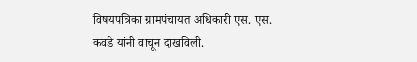विषयपत्रिका ग्रामपंचायत अधिकारी एस. एस. कवडे यांनी वाचून दाखविली.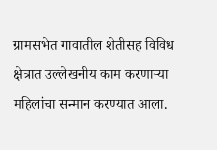ग्रामसभेत गावातील शेतीसह विविध क्षेत्रात उल्लेखनीय काम करणाऱ्या महिलांचा सन्मान करण्यात आला.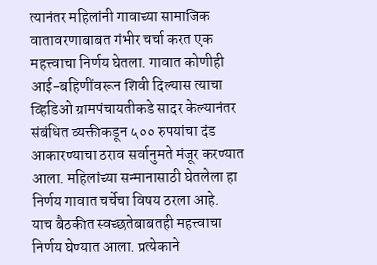त्यानंतर महिलांनी गावाच्या सामाजिक वातावरणाबाबत गंभीर चर्चा करत एक महत्त्वाचा निर्णय घेतला. गावात कोणीही आई-बहिणींवरून शिवी दिल्यास त्याचा व्हिडिओ ग्रामपंचायतीकडे सादर केल्यानंतर संबंधित व्यक्तीकडून ५०० रुपयांचा दंड आकारण्याचा ठराव सर्वानुमते मंजूर करण्यात आला. महिलांच्या सन्मानासाठी घेतलेला हा निर्णय गावात चर्चेचा विषय ठरला आहे.
याच बैठकीत स्वच्छतेबाबतही महत्त्वाचा निर्णय घेण्यात आला. प्रत्येकाने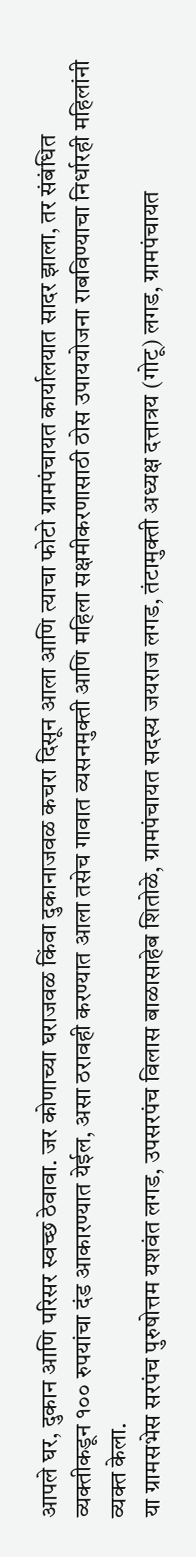आपले घर, दुकान आणि परिसर स्वच्छ ठेवावा. जर कोणाच्या घराजवळ किंवा दुकानाजवळ कचरा दिसून आला आणि त्याचा फोटो ग्रामपंचायत कार्यालयात सादर झाला, तर संबंधित व्यक्तीकडून १०० रुपयांचा दंड आकारण्यात येईल, असा ठरावही करण्यात आला तसेच गावात व्यसनमुक्ती आणि महिला सक्षमीकरणासाठी ठोस उपाययोजना राबविण्याचा निर्धारही महिलांनी व्यक्त केला.
या ग्रामसभेस सरपंच पुरुषोत्तम यशवंत लगड, उपसरपंच विलास बाळासाहेब शितोळे, ग्रामपंचायत सदस्य जयराज लगड, तंटामुक्ती अध्यक्ष दत्तात्रय (गोटू) लगड, ग्रामपंचायत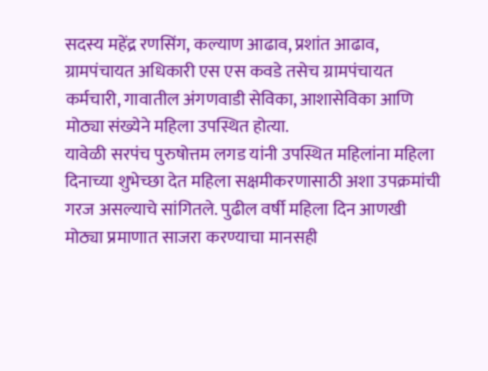सदस्य महेंद्र रणसिंग, कल्याण आढाव, प्रशांत आढाव, ग्रामपंचायत अधिकारी एस एस कवडे तसेच ग्रामपंचायत कर्मचारी, गावातील अंगणवाडी सेविका, आशासेविका आणि मोठ्या संख्येने महिला उपस्थित होत्या.
यावेळी सरपंच पुरुषोत्तम लगड यांनी उपस्थित महिलांना महिला दिनाच्या शुभेच्छा देत महिला सक्षमीकरणासाठी अशा उपक्रमांची गरज असल्याचे सांगितले. पुढील वर्षी महिला दिन आणखी मोठ्या प्रमाणात साजरा करण्याचा मानसही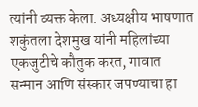त्यांनी व्यक्त केला. अध्यक्षीय भाषणात शकुंतला देशमुख यांनी महिलांच्या एकजुटीचे कौतुक करत, गावात सन्मान आणि संस्कार जपण्याचा हा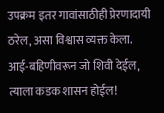उपक्रम इतर गावांसाठीही प्रेरणादायी ठरेल, असा विश्वास व्यक्त केला.
आई-बहिणीवरून जो शिवी देईल, त्याला कडक शासन होईल!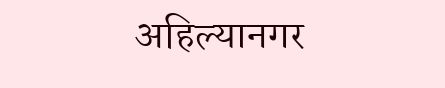अहिल्यानगर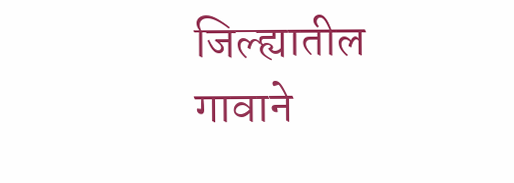जिल्ह्यातील गावाने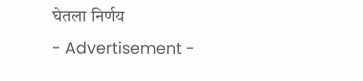घेतला निर्णय
- Advertisement -